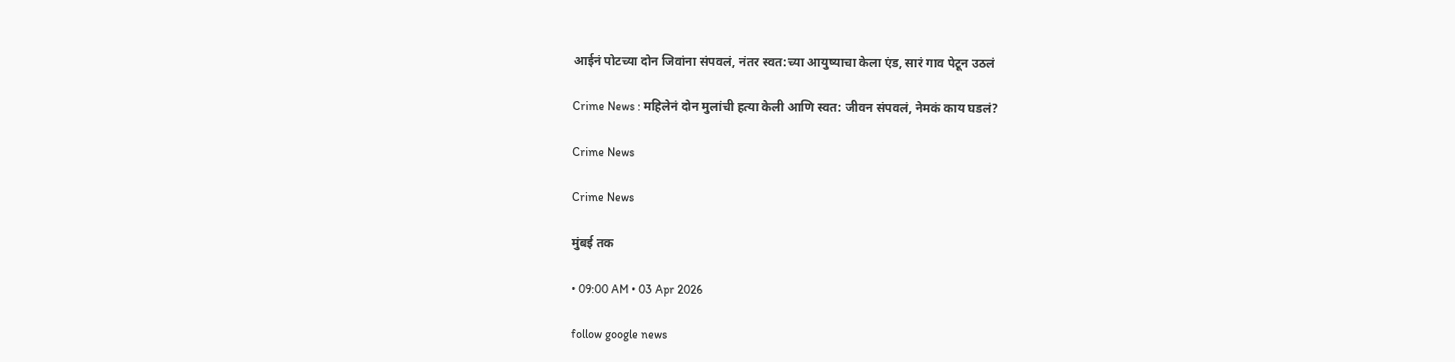आईनं पोटच्या दोन जिवांना संपवलं, नंतर स्वत:च्या आयुष्याचा केला एंड, सारं गाव पेटून उठलं

Crime News : महिलेनं दोन मुलांची हत्या केली आणि स्वत: जीवन संपवलं, नेमकं काय घडलं?

Crime News

Crime News

मुंबई तक

• 09:00 AM • 03 Apr 2026

follow google news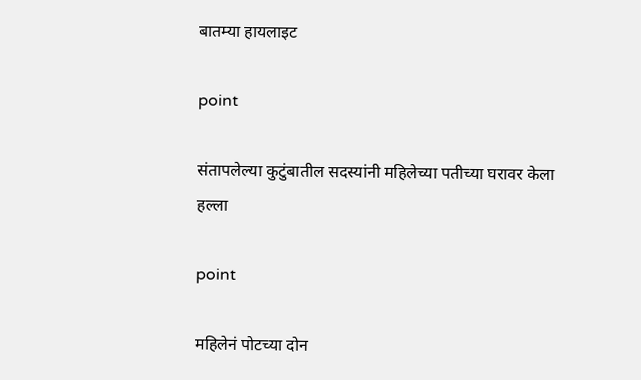बातम्या हायलाइट

point

संतापलेल्या कुटुंबातील सदस्यांनी महिलेच्या पतीच्या घरावर केला हल्ला

point

महिलेनं पोटच्या दोन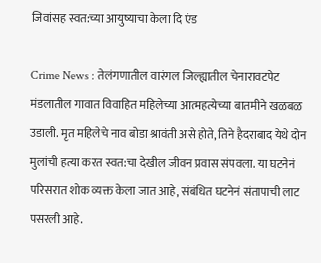जिवांसह स्वत:च्या आयुष्याचा केला दि एंड

Crime News : तेलंगणातील वारंगल जिल्ह्यातील चेनारावटपेट मंडलातील गावात विवाहित महिलेच्या आत्महत्येच्या बातमीने खळबळ उडाली. मृत महिलेचे नाव बोडा श्रावंती असे होते, तिने हैदराबाद येथे दोन मुलांची हत्या करत स्वत:चा देखील जीवन प्रवास संपवला. या घटनेनं परिसरात शोक व्यक्त केला जात आहे, संबंधित घटनेनं संतापाची लाट पसरली आहे.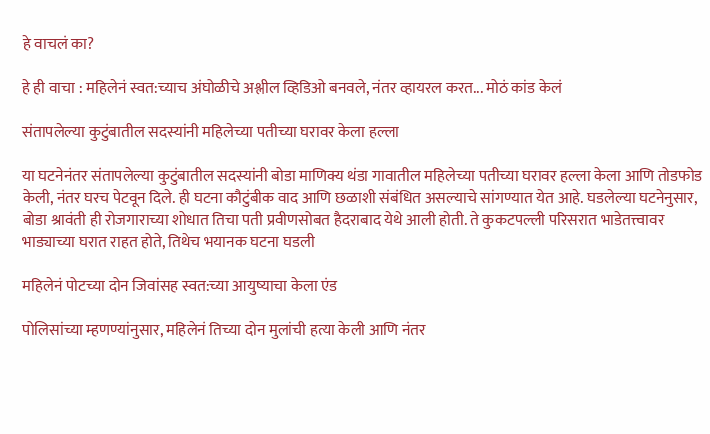हे वाचलं का?

हे ही वाचा : महिलेनं स्वत:च्याच अंघोळीचे अश्लील व्हिडिओ बनवले, नंतर व्हायरल करत... मोठं कांड केलं

संतापलेल्या कुटुंबातील सदस्यांनी महिलेच्या पतीच्या घरावर केला हल्ला

या घटनेनंतर संतापलेल्या कुटुंबातील सदस्यांनी बोडा माणिक्य थंडा गावातील महिलेच्या पतीच्या घरावर हल्ला केला आणि तोडफोड केली, नंतर घरच पेटवून दिले. ही घटना कौटुंबीक वाद आणि छळाशी संबंधित असल्याचे सांगण्यात येत आहे. घडलेल्या घटनेनुसार, बोडा श्रावंती ही रोजगाराच्या शोधात तिचा पती प्रवीणसोबत हैदराबाद येथे आली होती. ते कुकटपल्ली परिसरात भाडेतत्त्वावर भाड्याच्या घरात राहत होते, तिथेच भयानक घटना घडली

महिलेनं पोटच्या दोन जिवांसह स्वत:च्या आयुष्याचा केला एंड

पोलिसांच्या म्हणण्यांनुसार, महिलेनं तिच्या दोन मुलांची हत्या केली आणि नंतर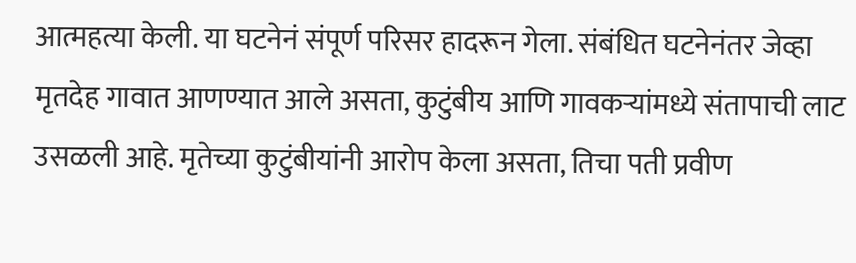आत्महत्या केली. या घटनेनं संपूर्ण परिसर हादरून गेला. संबंधित घटनेनंतर जेव्हा मृतदेह गावात आणण्यात आले असता, कुटुंबीय आणि गावकऱ्यांमध्ये संतापाची लाट उसळली आहे. मृतेच्या कुटुंबीयांनी आरोप केला असता, तिचा पती प्रवीण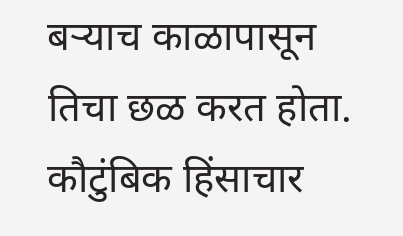बऱ्याच काळापासून तिचा छळ करत होता. कौटुंबिक हिंसाचार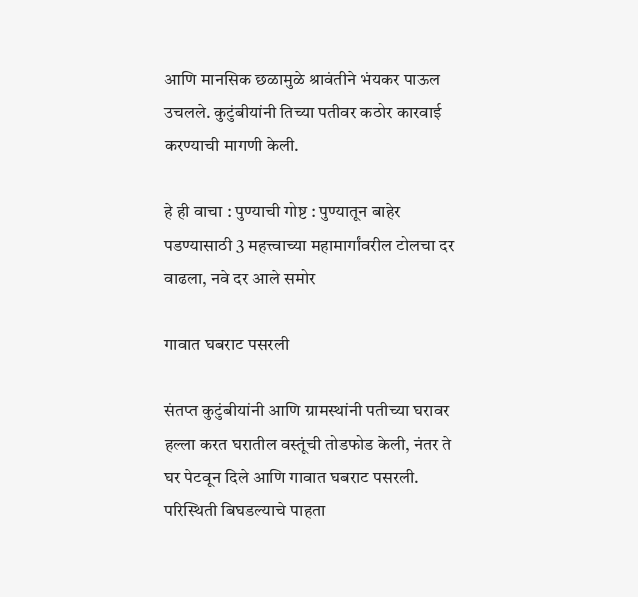आणि मानसिक छळामुळे श्रावंतीने भंयकर पाऊल उचलले. कुटुंबीयांनी तिच्या पतीवर कठोर कारवाई करण्याची मागणी केली.

हे ही वाचा : पुण्याची गोष्ट : पुण्यातून बाहेर पडण्यासाठी 3 महत्त्वाच्या महामार्गांवरील टोलचा दर वाढला, नवे दर आले समोर

गावात घबराट पसरली

संतप्त कुटुंबीयांनी आणि ग्रामस्थांनी पतीच्या घरावर हल्ला करत घरातील वस्तूंची तोडफोड केली, नंतर ते घर पेटवून दिले आणि गावात घबराट पसरली. परिस्थिती बिघडल्याचे पाहता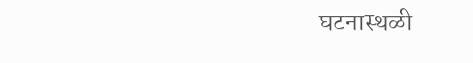घटनास्थळी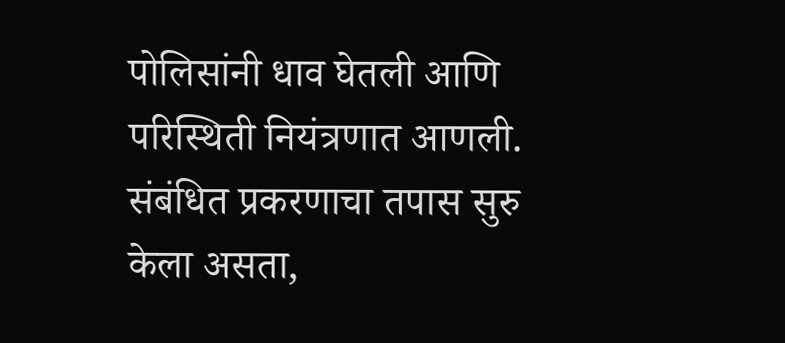पोलिसांनी धाव घेतली आणि परिस्थिती नियंत्रणात आणली. संबंधित प्रकरणाचा तपास सुरु केला असता,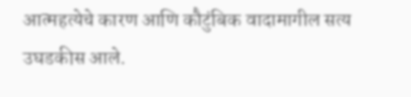आत्महत्येचे कारण आणि कौटुंबिक वादामागील सत्य उघडकीस आले.